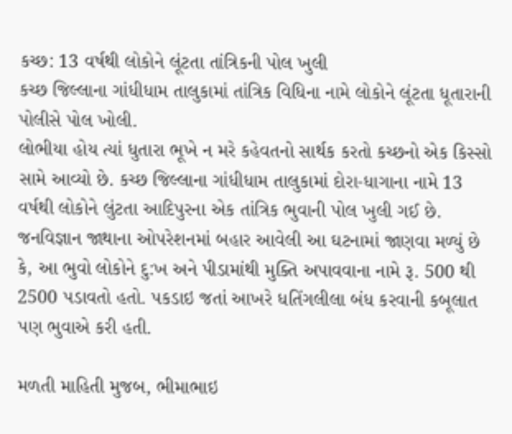કચ્છ: 13 વર્ષથી લોકોને લૂંટતા તાંત્રિકની પોલ ખુલી
કચ્છ જિલ્લાના ગાંધીધામ તાલુકામાં તાંત્રિક વિધિના નામે લોકોને લૂંટતા ધૂતારાની પોલીસે પોલ ખોલી.
લોભીયા હોય ત્યાં ધુતારા ભૂખે ન મરે કહેવતનો સાર્થક કરતો કચ્છનો એક કિસ્સો સામે આવ્યો છે. કચ્છ જિલ્લાના ગાંધીધામ તાલુકામાં દોરા-ધાગાના નામે 13 વર્ષથી લોકોને લુંટતા આદિપુરના એક તાંત્રિક ભુવાની પોલ ખુલી ગઈ છે. જનવિજ્ઞાન જાથાના ઓપરેશનમાં બહાર આવેલી આ ઘટનામાં જાણવા મળ્યું છે કે, આ ભુવો લોકોને દુ:ખ અને પીડામાંથી મુક્તિ અપાવવાના નામે રૂ. 500 થી 2500 પડાવતો હતો. પકડાઇ જતાં આખરે ધતિંગલીલા બંધ કરવાની કબૂલાત પણ ભુવાએ કરી હતી.

મળતી માહિતી મુજબ, ભીમાભાઇ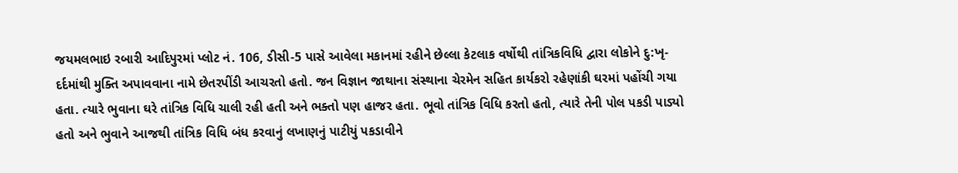જયમલભાઇ રબારી આદિપુરમાં પ્લોટ નં. 106, ડીસી-5 પાસે આવેલા મકાનમાં રહીને છેલ્લા કેટલાક વર્ષોથી તાંત્રિકવિધિ દ્વારા લોકોને દુ:ખૃ-દર્દમાંથી મુક્તિ અપાવવાના નામે છેતરપીંડી આચરતો હતો. જન વિજ્ઞાન જાથાના સંસ્થાના ચેરમેન સહિત કાર્યકરો રહેણાંકી ઘરમાં પહોંચી ગયા હતા. ત્યારે ભુવાના ઘરે તાંત્રિક વિધિ ચાલી રહી હતી અને ભક્તો પણ હાજર હતા. ભૂવો તાંત્રિક વિધિ કરતો હતો, ત્યારે તેની પોલ પકડી પાડ્યો હતો અને ભુવાને આજથી તાંત્રિક વિધિ બંધ કરવાનું લખાણનું પાટીયું પકડાવીને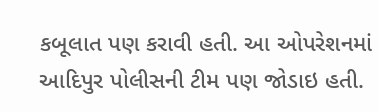કબૂલાત પણ કરાવી હતી. આ ઓપરેશનમાં આદિપુર પોલીસની ટીમ પણ જોડાઇ હતી.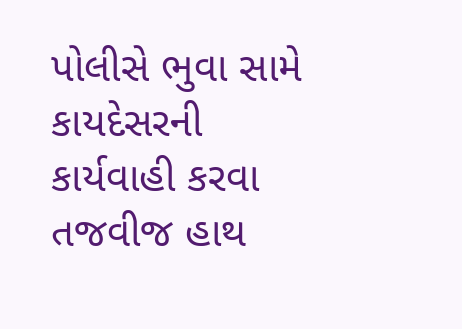પોલીસે ભુવા સામે કાયદેસરની કાર્યવાહી કરવા તજવીજ હાથ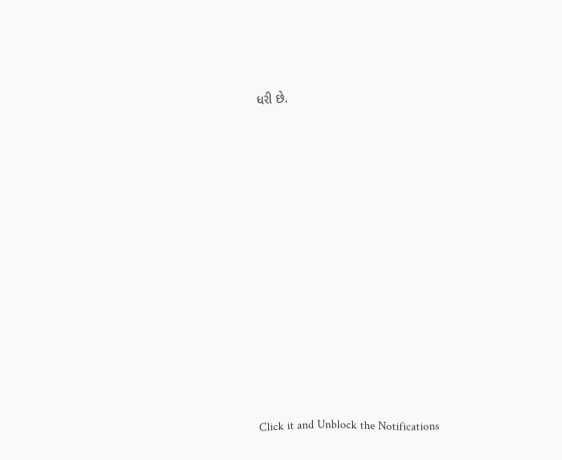ધરી છે.













Click it and Unblock the Notifications